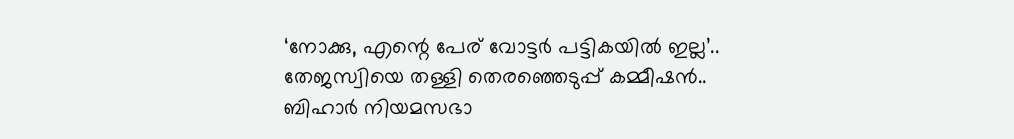‘നോക്കു, എന്റെ പേര് വോട്ടർ പട്ടികയിൽ ഇല്ല’.. തേജസ്വിയെ തള്ളി തെരഞ്ഞെടുപ്പ് കമ്മീഷൻ..
ബിഹാർ നിയമസഭാ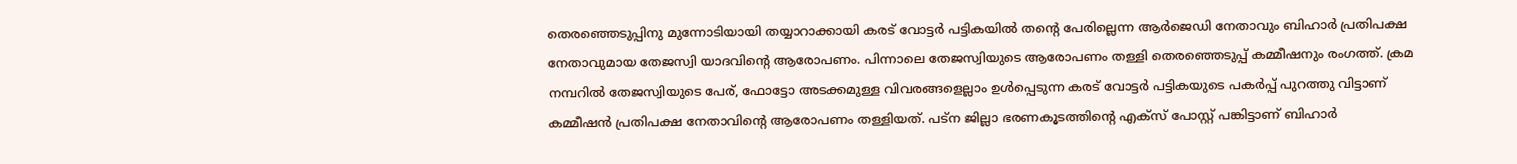തെരഞ്ഞെടുപ്പിനു മുന്നോടിയായി തയ്യാറാക്കായി കരട് വോട്ടർ പട്ടികയിൽ തന്റെ പേരില്ലെന്ന ആർജെഡി നേതാവും ബിഹാർ പ്രതിപക്ഷ നേതാവുമായ തേജസ്വി യാദവിന്റെ ആരോപണം. പിന്നാലെ തേജസ്വിയുടെ ആരോപണം തള്ളി തെരഞ്ഞെടുപ്പ് കമ്മീഷനും രംഗത്ത്. ക്രമ നമ്പറിൽ തേജസ്വിയുടെ പേര്, ഫോട്ടോ അടക്കമുള്ള വിവരങ്ങളെല്ലാം ഉൾപ്പെടുന്ന കരട് വോട്ടർ പട്ടികയുടെ പകർപ്പ് പുറത്തു വിട്ടാണ് കമ്മീഷൻ പ്രതിപക്ഷ നേതാവിന്റെ ആരോപണം തള്ളിയത്. പട്ന ജില്ലാ ഭരണകൂടത്തിന്റെ എക്സ് പോസ്റ്റ് പങ്കിട്ടാണ് ബിഹാർ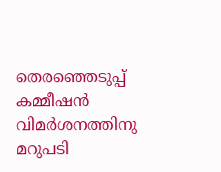തെരഞ്ഞെടുപ്പ് കമ്മീഷൻ വിമർശനത്തിനു മറുപടി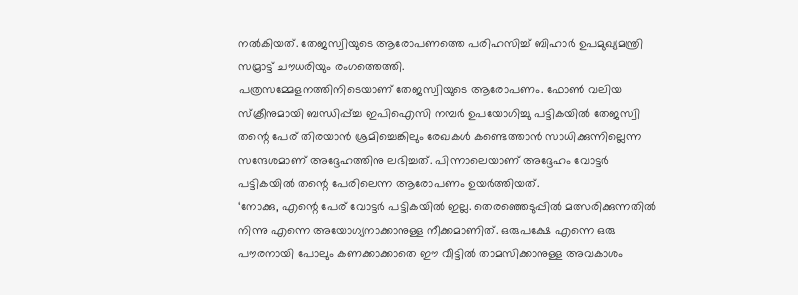നൽകിയത്. തേജസ്വിയുടെ ആരോപണത്തെ പരിഹസിച്ച് ബിഹാർ ഉപമുഖ്യമന്ത്രി സമ്രാട്ട് ചൗധരിയും രംഗത്തെത്തി.
പത്രസമ്മേളനത്തിനിടെയാണ് തേജസ്വിയുടെ ആരോപണം. ഫോൺ വലിയ സ്ക്രീനുമായി ബന്ധിപ്പ്ച്ച ഇപിഐസി നമ്പർ ഉപയോഗിച്ചു പട്ടികയിൽ തേജസ്വി തന്റെ പേര് തിരയാൻ ശ്രമിച്ചെങ്കിലും രേഖകൾ കണ്ടെത്താൻ സാധിക്കുന്നില്ലെന്ന സന്ദേശമാണ് അദ്ദേഹത്തിനു ലഭിച്ചത്. പിന്നാലെയാണ് അദ്ദേഹം വോട്ടർ പട്ടികയിൽ തന്റെ പേരിലെന്ന ആരോപണം ഉയർത്തിയത്.
‘നോക്കു, എന്റെ പേര് വോട്ടർ പട്ടികയിൽ ഇല്ല. തെരഞ്ഞെടുപ്പിൽ മത്സരിക്കുന്നതിൽ നിന്നു എന്നെ അയോഗ്യനാക്കാനുള്ള നീക്കമാണിത്. ഒരുപക്ഷേ എന്നെ ഒരു പൗരനായി പോലും കണക്കാക്കാതെ ഈ വീട്ടിൽ താമസിക്കാനുള്ള അവകാശം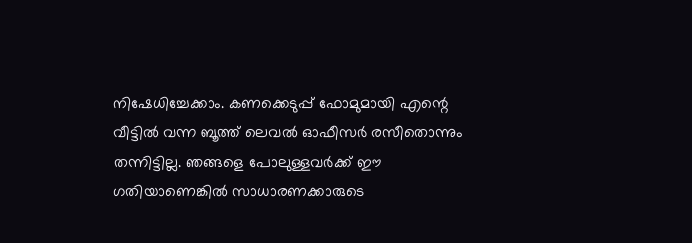നിഷേധിച്ചേക്കാം. കണക്കെടുപ്പ് ഫോമുമായി എന്റെ വീട്ടിൽ വന്ന ബൂത്ത് ലെവൽ ഓഫീസർ രസീതൊന്നും തന്നിട്ടില്ല. ഞങ്ങളെ പോലുള്ളവർക്ക് ഈ ഗതിയാണെങ്കിൽ സാധാരണക്കാരുടെ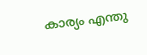കാര്യം എന്തു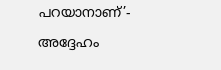പറയാനാണ്’- അദ്ദേഹം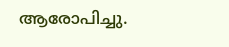ആരോപിച്ചു.